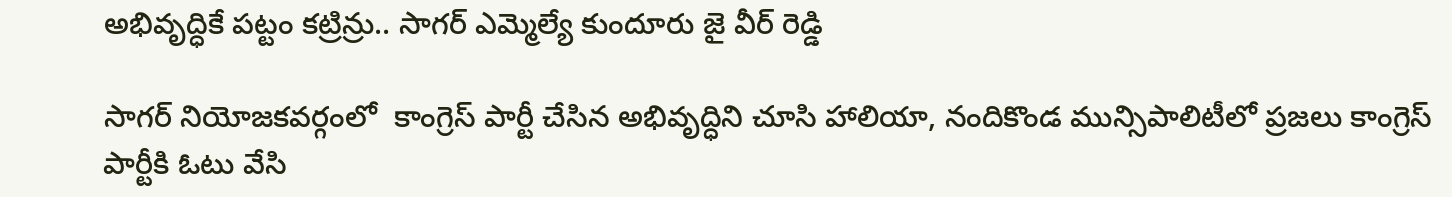అభివృద్ధికే పట్టం కట్రిన్రు.. సాగర్ ఎమ్మెల్యే కుందూరు జై వీర్ రెడ్డి

సాగర్ నియోజకవర్గంలో  కాంగ్రెస్ పార్టీ చేసిన అభివృద్ధిని చూసి హాలియా, నందికొండ మున్సిపాలిటీలో ప్రజలు కాంగ్రెస్ పార్టీకి ఓటు వేసి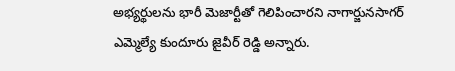అభ్యర్థులను భారీ మెజార్టీతో గెలిపించారని నాగార్జునసాగర్ ఎమ్మెల్యే కుందూరు జైవీర్ రెడ్డి అన్నారు.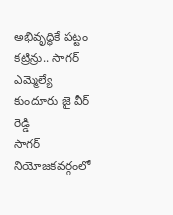అభివృద్ధికే పట్టం కట్రిన్రు.. సాగర్ ఎమ్మెల్యే కుందూరు జై వీర్ రెడ్డి
సాగర్ నియోజకవర్గంలో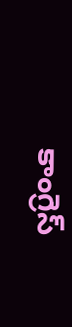కాంగ్రెస్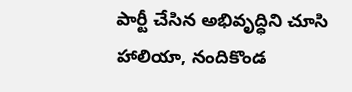పార్టీ చేసిన అభివృద్ధిని చూసి హాలియా, నందికొండ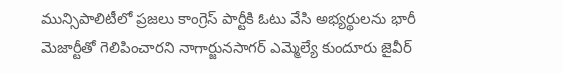మున్సిపాలిటీలో ప్రజలు కాంగ్రెస్ పార్టీకి ఓటు వేసి అభ్యర్థులను భారీ మెజార్టీతో గెలిపించారని నాగార్జునసాగర్ ఎమ్మెల్యే కుందూరు జైవీర్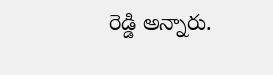రెడ్డి అన్నారు.